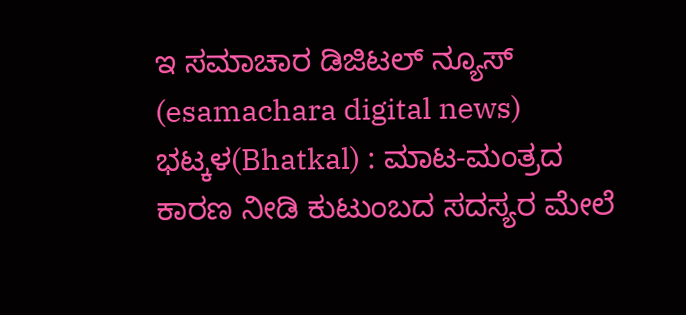ಇ ಸಮಾಚಾರ ಡಿಜಿಟಲ್ ನ್ಯೂಸ್ (esamachara digital news) ಭಟ್ಕಳ(Bhatkal) : ಮಾಟ-ಮಂತ್ರದ ಕಾರಣ ನೀಡಿ ಕುಟುಂಬದ ಸದಸ್ಯರ ಮೇಲೆ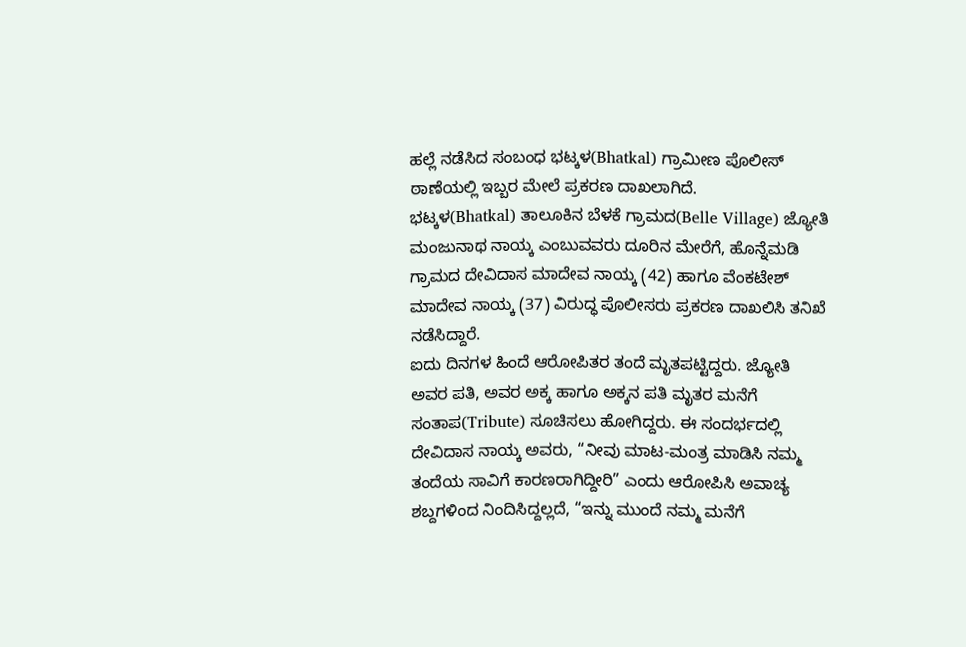ಹಲ್ಲೆ ನಡೆಸಿದ ಸಂಬಂಧ ಭಟ್ಕಳ(Bhatkal) ಗ್ರಾಮೀಣ ಪೊಲೀಸ್ ಠಾಣೆಯಲ್ಲಿ ಇಬ್ಬರ ಮೇಲೆ ಪ್ರಕರಣ ದಾಖಲಾಗಿದೆ.
ಭಟ್ಕಳ(Bhatkal) ತಾಲೂಕಿನ ಬೆಳಕೆ ಗ್ರಾಮದ(Belle Village) ಜ್ಯೋತಿ ಮಂಜುನಾಥ ನಾಯ್ಕ ಎಂಬುವವರು ದೂರಿನ ಮೇರೆಗೆ, ಹೊನ್ನೆಮಡಿ ಗ್ರಾಮದ ದೇವಿದಾಸ ಮಾದೇವ ನಾಯ್ಕ (42) ಹಾಗೂ ವೆಂಕಟೇಶ್ ಮಾದೇವ ನಾಯ್ಕ (37) ವಿರುದ್ಧ ಪೊಲೀಸರು ಪ್ರಕರಣ ದಾಖಲಿಸಿ ತನಿಖೆ ನಡೆಸಿದ್ದಾರೆ.
ಐದು ದಿನಗಳ ಹಿಂದೆ ಆರೋಪಿತರ ತಂದೆ ಮೃತಪಟ್ಟಿದ್ದರು. ಜ್ಯೋತಿ ಅವರ ಪತಿ, ಅವರ ಅಕ್ಕ ಹಾಗೂ ಅಕ್ಕನ ಪತಿ ಮೃತರ ಮನೆಗೆ ಸಂತಾಪ(Tribute) ಸೂಚಿಸಲು ಹೋಗಿದ್ದರು. ಈ ಸಂದರ್ಭದಲ್ಲಿ ದೇವಿದಾಸ ನಾಯ್ಕ ಅವರು, “ನೀವು ಮಾಟ-ಮಂತ್ರ ಮಾಡಿಸಿ ನಮ್ಮ ತಂದೆಯ ಸಾವಿಗೆ ಕಾರಣರಾಗಿದ್ದೀರಿ” ಎಂದು ಆರೋಪಿಸಿ ಅವಾಚ್ಯ ಶಬ್ದಗಳಿಂದ ನಿಂದಿಸಿದ್ದಲ್ಲದೆ, “ಇನ್ನು ಮುಂದೆ ನಮ್ಮ ಮನೆಗೆ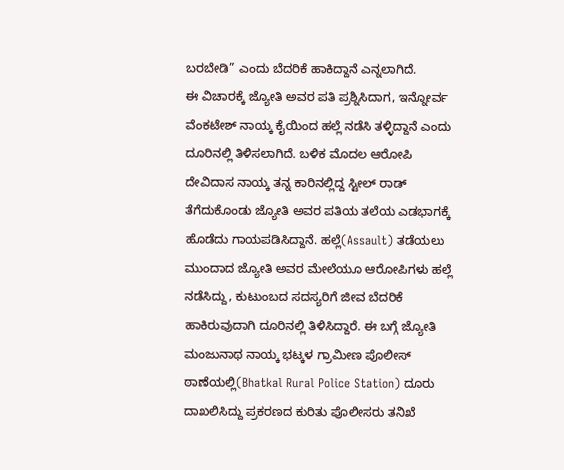ಬರಬೇಡಿ” ಎಂದು ಬೆದರಿಕೆ ಹಾಕಿದ್ದಾನೆ ಎನ್ನಲಾಗಿದೆ.
ಈ ವಿಚಾರಕ್ಕೆ ಜ್ಯೋತಿ ಅವರ ಪತಿ ಪ್ರಶ್ನಿಸಿದಾಗ, ಇನ್ನೋರ್ವ ವೆಂಕಟೇಶ್ ನಾಯ್ಕ ಕೈಯಿಂದ ಹಲ್ಲೆ ನಡೆಸಿ ತಳ್ಳಿದ್ದಾನೆ ಎಂದು ದೂರಿನಲ್ಲಿ ತಿಳಿಸಲಾಗಿದೆ. ಬಳಿಕ ಮೊದಲ ಆರೋಪಿ ದೇವಿದಾಸ ನಾಯ್ಕ ತನ್ನ ಕಾರಿನಲ್ಲಿದ್ದ ಸ್ಟೀಲ್ ರಾಡ್ ತೆಗೆದುಕೊಂಡು ಜ್ಯೋತಿ ಅವರ ಪತಿಯ ತಲೆಯ ಎಡಭಾಗಕ್ಕೆ ಹೊಡೆದು ಗಾಯಪಡಿಸಿದ್ದಾನೆ. ಹಲ್ಲೆ(Assault) ತಡೆಯಲು ಮುಂದಾದ ಜ್ಯೋತಿ ಅವರ ಮೇಲೆಯೂ ಆರೋಪಿಗಳು ಹಲ್ಲೆ ನಡೆಸಿದ್ದು, ಕುಟುಂಬದ ಸದಸ್ಯರಿಗೆ ಜೀವ ಬೆದರಿಕೆ ಹಾಕಿರುವುದಾಗಿ ದೂರಿನಲ್ಲಿ ತಿಳಿಸಿದ್ದಾರೆ. ಈ ಬಗ್ಗೆ ಜ್ಯೋತಿ ಮಂಜುನಾಥ ನಾಯ್ಕ ಭಟ್ಕಳ ಗ್ರಾಮೀಣ ಪೊಲೀಸ್ ಠಾಣೆಯಲ್ಲಿ(Bhatkal Rural Police Station) ದೂರು ದಾಖಲಿಸಿದ್ದು ಪ್ರಕರಣದ ಕುರಿತು ಪೊಲೀಸರು ತನಿಖೆ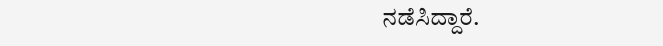ನಡೆಸಿದ್ದಾರೆ.